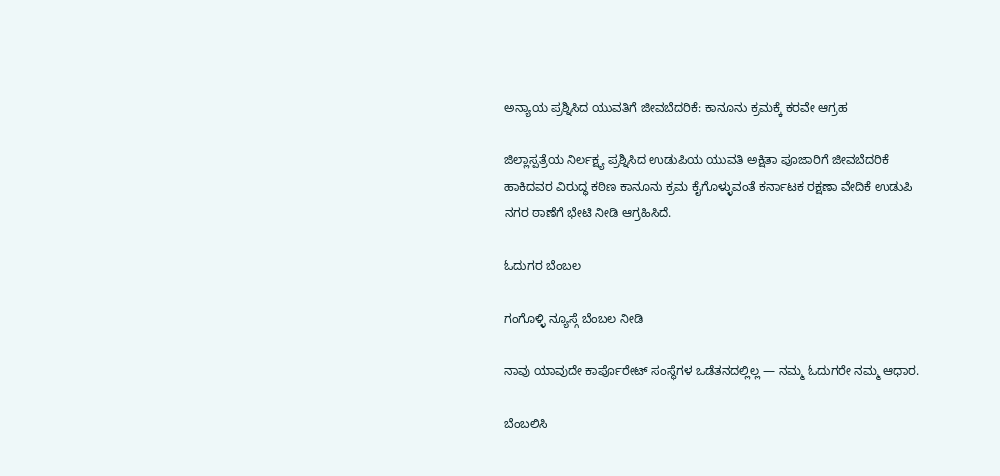ಅನ್ಯಾಯ ಪ್ರಶ್ನಿಸಿದ ಯುವತಿಗೆ ಜೀವಬೆದರಿಕೆ: ಕಾನೂನು ಕ್ರಮಕ್ಕೆ ಕರವೇ ಆಗ್ರಹ

ಜಿಲ್ಲಾಸ್ಪತ್ರೆಯ ನಿರ್ಲಕ್ಷ್ಯ ಪ್ರಶ್ನಿಸಿದ ಉಡುಪಿಯ ಯುವತಿ ಅಕ್ಷಿತಾ ಪೂಜಾರಿಗೆ ಜೀವಬೆದರಿಕೆ ಹಾಕಿದವರ ವಿರುದ್ಧ ಕಠಿಣ ಕಾನೂನು ಕ್ರಮ ಕೈಗೊಳ್ಳುವಂತೆ ಕರ್ನಾಟಕ ರಕ್ಷಣಾ ವೇದಿಕೆ ಉಡುಪಿ ನಗರ ಠಾಣೆಗೆ ಭೇಟಿ ನೀಡಿ ಆಗ್ರಹಿಸಿದೆ.

ಓದುಗರ ಬೆಂಬಲ

ಗಂಗೊಳ್ಳಿ ನ್ಯೂಸ್ಗೆ ಬೆಂಬಲ ನೀಡಿ

ನಾವು ಯಾವುದೇ ಕಾರ್ಪೊರೇಟ್ ಸಂಸ್ಥೆಗಳ ಒಡೆತನದಲ್ಲಿಲ್ಲ — ನಮ್ಮ ಓದುಗರೇ ನಮ್ಮ ಆಧಾರ.

ಬೆಂಬಲಿಸಿ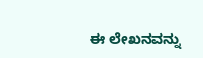ಈ ಲೇಖನವನ್ನು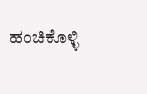ಹಂಚಿಕೊಳ್ಳಿ